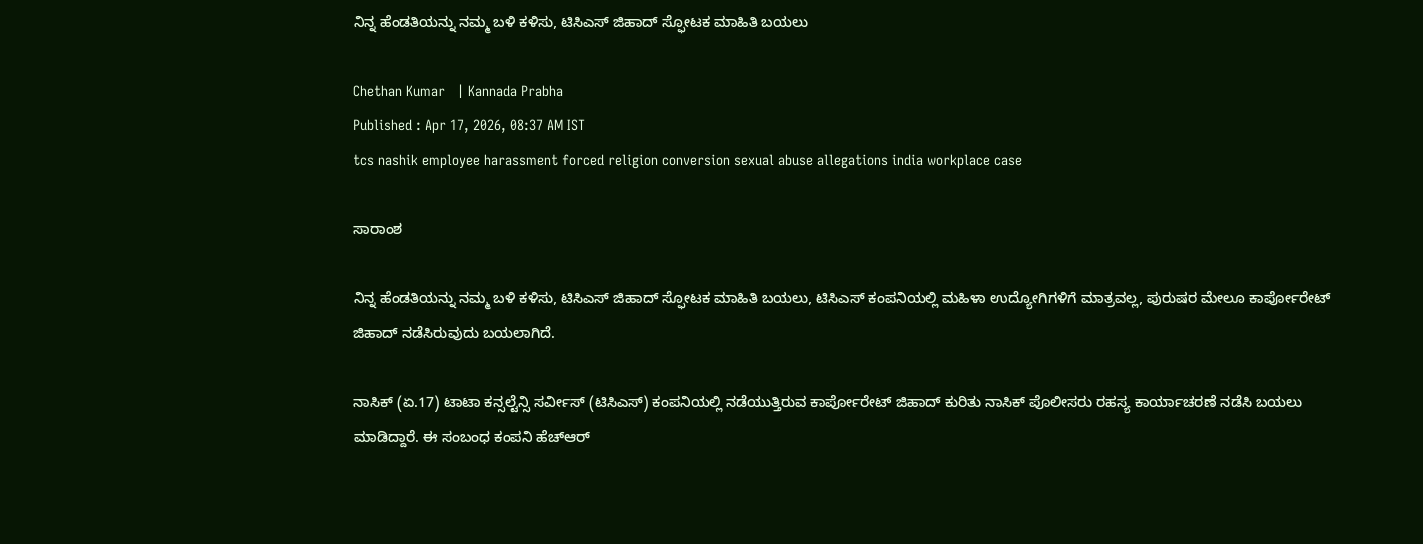ನಿನ್ನ ಹೆಂಡತಿಯನ್ನು ನಮ್ಮ ಬಳಿ ಕಳಿಸು, ಟಿಸಿಎಸ್ ಜಿಹಾದ್ ಸ್ಫೋಟಕ ಮಾಹಿತಿ ಬಯಲು

Chethan Kumar   | Kannada Prabha
Published : Apr 17, 2026, 08:37 AM IST
tcs nashik employee harassment forced religion conversion sexual abuse allegations india workplace case

ಸಾರಾಂಶ

ನಿನ್ನ ಹೆಂಡತಿಯನ್ನು ನಮ್ಮ ಬಳಿ ಕಳಿಸು, ಟಿಸಿಎಸ್ ಜಿಹಾದ್ ಸ್ಫೋಟಕ ಮಾಹಿತಿ ಬಯಲು, ಟಿಸಿಎಸ್ ಕಂಪನಿಯಲ್ಲಿ ಮಹಿಳಾ ಉದ್ಯೋಗಿಗಳಿಗೆ ಮಾತ್ರವಲ್ಲ, ಪುರುಷರ ಮೇಲೂ ಕಾರ್ಪೋರೇಟ್ ಜಿಹಾದ್ ನಡೆಸಿರುವುದು ಬಯಲಾಗಿದೆ.

ನಾಸಿಕ್ (ಏ.17) ಟಾಟಾ ಕನ್ಸಲ್ಟೆನ್ಸಿ ಸರ್ವೀಸ್ (ಟಿಸಿಎಸ್) ಕಂಪನಿಯಲ್ಲಿ ನಡೆಯುತ್ತಿರುವ ಕಾರ್ಪೋರೇಟ್ ಜಿಹಾದ್ ಕುರಿತು ನಾಸಿಕ್ ಪೊಲೀಸರು ರಹಸ್ಯ ಕಾರ್ಯಾಚರಣೆ ನಡೆಸಿ ಬಯಲು ಮಾಡಿದ್ದಾರೆ. ಈ ಸಂಬಂಧ ಕಂಪನಿ ಹೆಚ್ಆರ್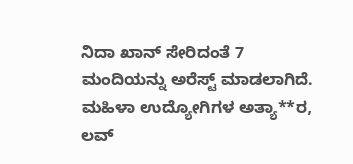ನಿದಾ ಖಾನ್ ಸೇರಿದಂತೆ 7 ಮಂದಿಯನ್ನು ಅರೆಸ್ಟ್ ಮಾಡಲಾಗಿದೆ. ಮಹಿಳಾ ಉದ್ಯೋಗಿಗಳ ಅತ್ಯಾ**ರ, ಲವ್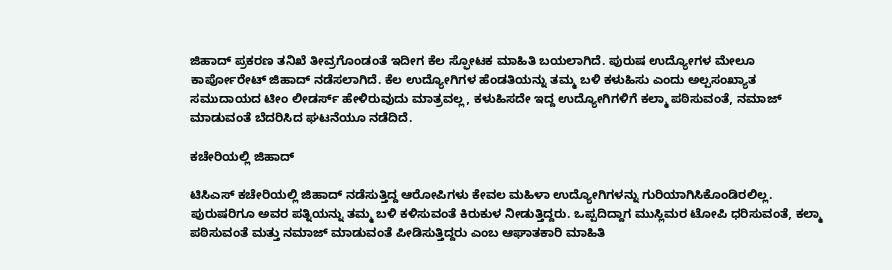ಜಿಹಾದ್ ಪ್ರಕರಣ ತನಿಖೆ ತೀವ್ರಗೊಂಡಂತೆ ಇದೀಗ ಕೆಲ ಸ್ಫೋಟಕ ಮಾಹಿತಿ ಬಯಲಾಗಿದೆ. ಪುರುಷ ಉದ್ಯೋಗಳ ಮೇಲೂ ಕಾರ್ಪೋರೇಟ್ ಜಿಹಾದ್ ನಡೆಸಲಾಗಿದೆ. ಕೆಲ ಉದ್ಯೋಗಿಗಳ ಹೆಂಡತಿಯನ್ನು ತಮ್ಮ ಬಳಿ ಕಳುಹಿಸು ಎಂದು ಅಲ್ಪಸಂಖ್ಯಾತ ಸಮುದಾಯದ ಟೀಂ ಲೀಡರ್ಸ್ ಹೇಳಿರುವುದು ಮಾತ್ರವಲ್ಲ, ಕಳುಹಿಸದೇ ಇದ್ದ ಉದ್ಯೋಗಿಗಳಿಗೆ ಕಲ್ಮಾ ಪಠಿಸುವಂತೆ, ನಮಾಜ್ ಮಾಡುವಂತೆ ಬೆದರಿಸಿದ ಘಟನೆಯೂ ನಡೆದಿದೆ.

ಕಚೇರಿಯಲ್ಲಿ ಜಿಹಾದ್

ಟಿಸಿಎಸ್‌ ಕಚೇರಿಯಲ್ಲಿ ಜಿಹಾದ್‌ ನಡೆಸುತ್ತಿದ್ದ ಆರೋಪಿಗಳು ಕೇವಲ ಮಹಿಳಾ ಉದ್ಯೋಗಿಗಳನ್ನು ಗುರಿಯಾಗಿಸಿಕೊಂಡಿರಲಿಲ್ಲ. ಪುರುಷರಿಗೂ ಅವರ ಪತ್ನಿಯನ್ನು ತಮ್ಮ ಬಳಿ ಕಳಿಸುವಂತೆ ಕಿರುಕುಳ ನೀಡುತ್ತಿದ್ದರು. ಒಪ್ಪದಿದ್ದಾಗ ಮುಸ್ಲಿಮರ ಟೋಪಿ ಧರಿಸುವಂತೆ, ಕಲ್ಮಾ ಪಠಿಸುವಂತೆ ಮತ್ತು ನಮಾಜ್‌ ಮಾಡುವಂತೆ ಪೀಡಿಸುತ್ತಿದ್ದರು ಎಂಬ ಆಘಾತಕಾರಿ ಮಾಹಿತಿ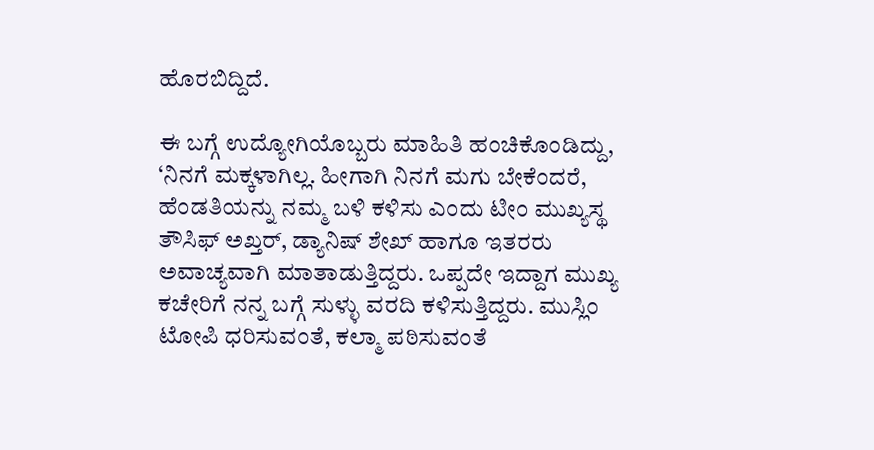ಹೊರಬಿದ್ದಿದೆ.

ಈ ಬಗ್ಗೆ ಉದ್ಯೋಗಿಯೊಬ್ಬರು ಮಾಹಿತಿ ಹಂಚಿಕೊಂಡಿದ್ದು, ‘ನಿನಗೆ ಮಕ್ಕಳಾಗಿಲ್ಲ. ಹೀಗಾಗಿ ನಿನಗೆ ಮಗು ಬೇಕೆಂದರೆ, ಹೆಂಡತಿಯನ್ನು ನಮ್ಮ ಬಳಿ ಕಳಿಸು ಎಂದು ಟೀಂ ಮುಖ್ಯಸ್ಥ ತೌಸಿಫ್‌ ಅಖ್ತರ್‌, ಡ್ಯಾನಿಷ್‌ ಶೇಖ್‌ ಹಾಗೂ ಇತರರು ಅವಾಚ್ಯವಾಗಿ ಮಾತಾಡುತ್ತಿದ್ದರು. ಒಪ್ಪದೇ ಇದ್ದಾಗ ಮುಖ್ಯ ಕಚೇರಿಗೆ ನನ್ನ ಬಗ್ಗೆ ಸುಳ್ಳು ವರದಿ ಕಳಿಸುತ್ತಿದ್ದರು. ಮುಸ್ಲಿಂ ಟೋಪಿ ಧರಿಸುವಂತೆ, ಕಲ್ಮಾ ಪಠಿಸುವಂತೆ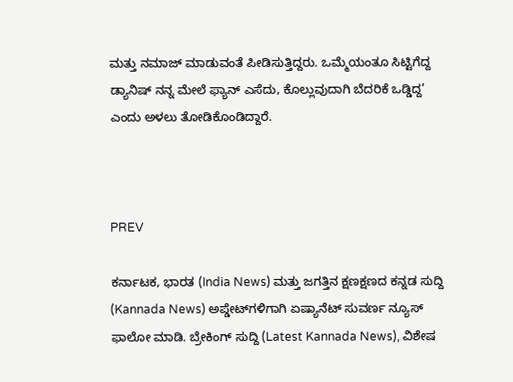ಮತ್ತು ನಮಾಜ್‌ ಮಾಡುವಂತೆ ಪೀಡಿಸುತ್ತಿದ್ದರು. ಒಮ್ಮೆಯಂತೂ ಸಿಟ್ಟಿಗೆದ್ದ ಡ್ಯಾನಿಷ್‌ ನನ್ನ ಮೇಲೆ ಫ್ಯಾನ್‌ ಎಸೆದು, ಕೊಲ್ಲುವುದಾಗಿ ಬೆದರಿಕೆ ಒಡ್ಡಿದ್ದ’ ಎಂದು ಅಳಲು ತೋಡಿಕೊಂಡಿದ್ದಾರೆ.



PREV

ಕರ್ನಾಟಕ, ಭಾರತ (India News) ಮತ್ತು ಜಗತ್ತಿನ ಕ್ಷಣಕ್ಷಣದ ಕನ್ನಡ ಸುದ್ದಿ (Kannada News) ಅಪ್ಡೇಟ್‌ಗಳಿಗಾಗಿ ಏಷ್ಯಾನೆಟ್ ಸುವರ್ಣ ನ್ಯೂಸ್‌ ಫಾಲೋ ಮಾಡಿ. ಬ್ರೇಕಿಂಗ್ ಸುದ್ದಿ (Latest Kannada News), ವಿಶೇಷ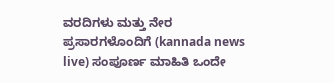ವರದಿಗಳು ಮತ್ತು ನೇರ ಪ್ರಸಾರಗಳೊಂದಿಗೆ (kannada news live) ಸಂಪೂರ್ಣ ಮಾಹಿತಿ ಒಂದೇ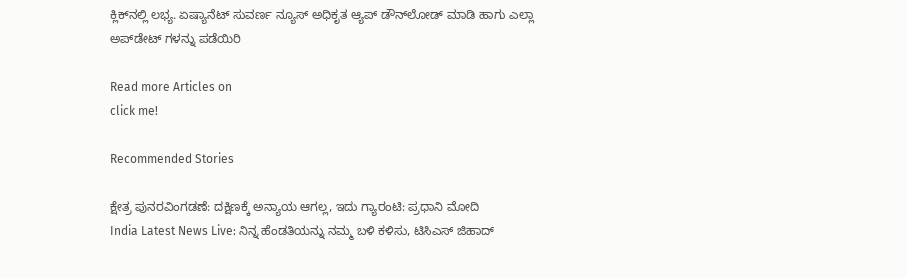ಕ್ಲಿಕ್‌ನಲ್ಲಿ ಲಭ್ಯ. ಏಷ್ಯಾನೆಟ್ ಸುವರ್ಣ ನ್ಯೂಸ್ ಅಧಿಕೃತ ಆ್ಯಪ್ ಡೌನ್‌ಲೋಡ್ ಮಾಡಿ ಹಾಗು ಎಲ್ಲಾ ಅಪ್‌ಡೇಟ್ ಗಳನ್ನು ಪಡೆಯಿರಿ

Read more Articles on
click me!

Recommended Stories

ಕ್ಷೇತ್ರ ಪುನರವಿಂಗಡಣೆ: ದಕ್ಷಿಣಕ್ಕೆ ಅನ್ಯಾಯ ಆಗಲ್ಲ, ಇದು ಗ್ಯಾರಂಟಿ: ಪ್ರಧಾನಿ ಮೋದಿ
India Latest News Live: ನಿನ್ನ ಹೆಂಡತಿಯನ್ನು ನಮ್ಮ ಬಳಿ ಕಳಿಸು, ಟಿಸಿಎಸ್ ಜಿಹಾದ್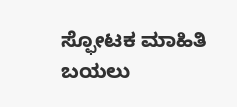ಸ್ಫೋಟಕ ಮಾಹಿತಿ ಬಯಲು